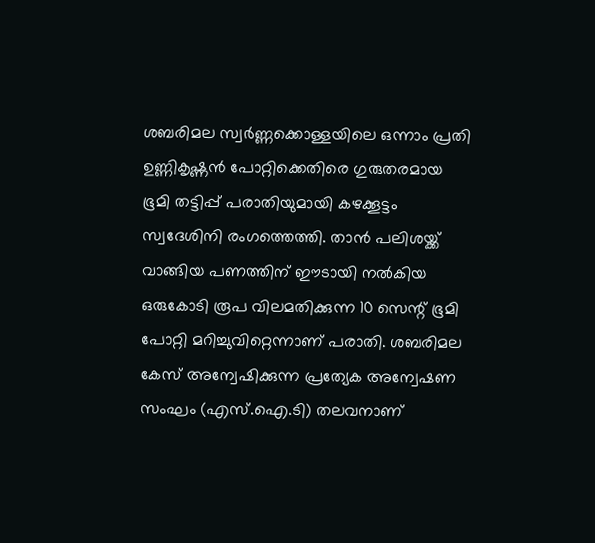ശബരിമല സ്വർണ്ണക്കൊള്ളയിലെ ഒന്നാം പ്രതി ഉണ്ണികൃഷ്ണൻ പോറ്റിക്കെതിരെ ഗുരുതരമായ ഭൂമി തട്ടിപ്പ് പരാതിയുമായി കഴക്കൂട്ടം സ്വദേശിനി രംഗത്തെത്തി. താൻ പലിശയ്ക്ക് വാങ്ങിയ പണത്തിന് ഈടായി നൽകിയ ഒരുകോടി രൂപ വിലമതിക്കുന്ന 10 സെന്റ് ഭൂമി പോറ്റി മറിച്ചുവിറ്റെന്നാണ് പരാതി. ശബരിമല കേസ് അന്വേഷിക്കുന്ന പ്രത്യേക അന്വേഷണ സംഘം (എസ്.ഐ.ടി) തലവനാണ്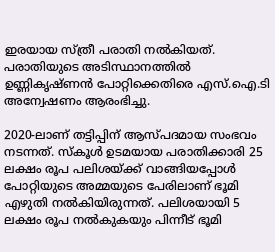ഇരയായ സ്ത്രീ പരാതി നൽകിയത്. പരാതിയുടെ അടിസ്ഥാനത്തിൽ ഉണ്ണികൃഷ്ണൻ പോറ്റിക്കെതിരെ എസ്.ഐ.ടി അന്വേഷണം ആരംഭിച്ചു.

2020-ലാണ് തട്ടിപ്പിന് ആസ്പദമായ സംഭവം നടന്നത്. സ്കൂൾ ഉടമയായ പരാതിക്കാരി 25 ലക്ഷം രൂപ പലിശയ്ക്ക് വാങ്ങിയപ്പോൾ പോറ്റിയുടെ അമ്മയുടെ പേരിലാണ് ഭൂമി എഴുതി നൽകിയിരുന്നത്. പലിശയായി 5 ലക്ഷം രൂപ നൽകുകയും പിന്നീട് ഭൂമി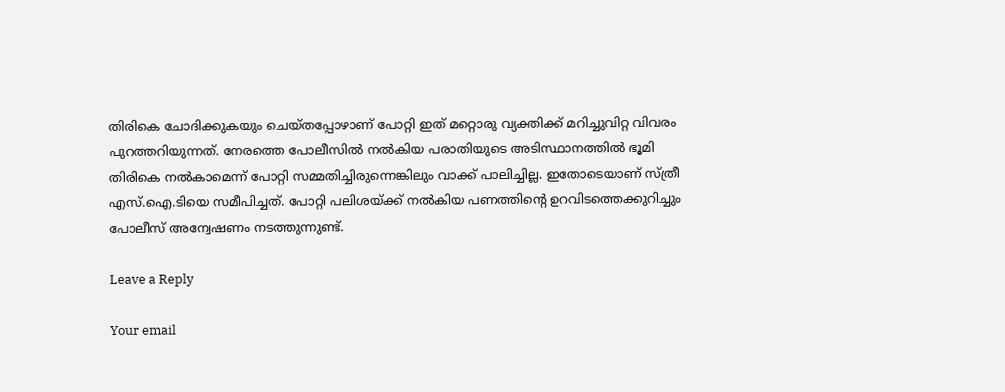തിരികെ ചോദിക്കുകയും ചെയ്തപ്പോഴാണ് പോറ്റി ഇത് മറ്റൊരു വ്യക്തിക്ക് മറിച്ചുവിറ്റ വിവരം പുറത്തറിയുന്നത്. നേരത്തെ പോലീസിൽ നൽകിയ പരാതിയുടെ അടിസ്ഥാനത്തിൽ ഭൂമി തിരികെ നൽകാമെന്ന് പോറ്റി സമ്മതിച്ചിരുന്നെങ്കിലും വാക്ക് പാലിച്ചില്ല. ഇതോടെയാണ് സ്ത്രീ എസ്.ഐ.ടിയെ സമീപിച്ചത്. പോറ്റി പലിശയ്ക്ക് നൽകിയ പണത്തിന്റെ ഉറവിടത്തെക്കുറിച്ചും പോലീസ് അന്വേഷണം നടത്തുന്നുണ്ട്.

Leave a Reply

Your email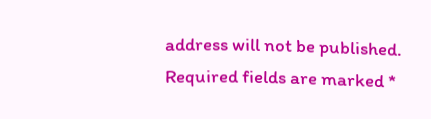address will not be published. Required fields are marked *